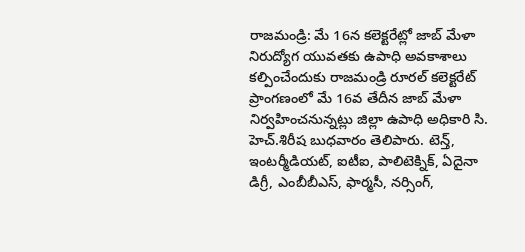రాజమండ్రి: మే 16న కలెక్టరేట్లో జాబ్ మేళా
నిరుద్యోగ యువతకు ఉపాధి అవకాశాలు కల్పించేందుకు రాజమండ్రి రూరల్ కలెక్టరేట్ ప్రాంగణంలో మే 16వ తేదీన జాబ్ మేళా నిర్వహించనున్నట్లు జిల్లా ఉపాధి అధికారి సి. హెచ్.శిరీష బుధవారం తెలిపారు. టెన్త్, ఇంటర్మీడియట్, ఐటీఐ, పాలిటెక్నిక్, ఏదైనా డిగ్రీ, ఎంబీబీఎస్, ఫార్మసీ, నర్సింగ్,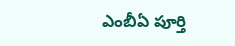ఎంబీఏ పూర్తి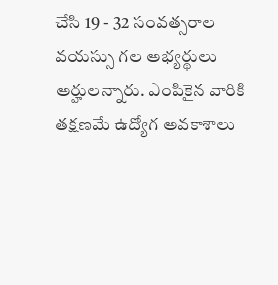చేసి 19 - 32 సంవత్సరాల వయస్సు గల అభ్యర్థులు అర్హులన్నారు. ఎంపికైన వారికి తక్షణమే ఉద్యోగ అవకాశాలు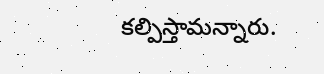కల్పిస్తామన్నారు.